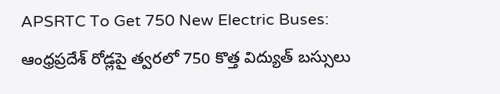APSRTC To Get 750 New Electric Buses: ఆంధ్రప్రదేశ్ రోడ్లపై త్వరలో 750 కొత్త విద్యుత్ బస్సులు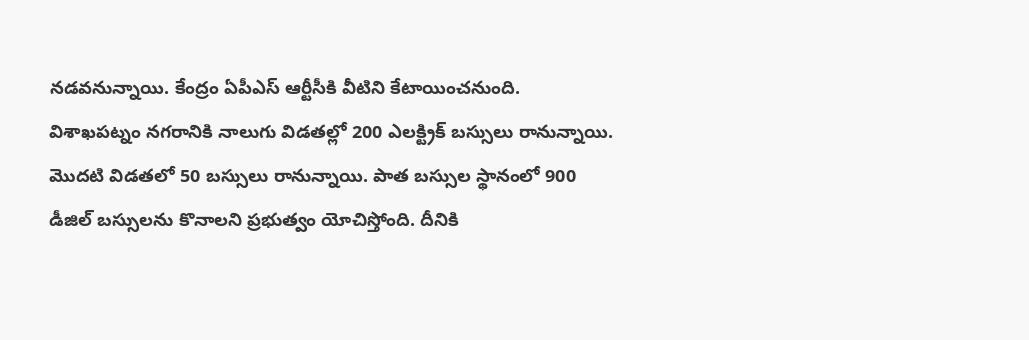నడవనున్నాయి. కేంద్రం ఏపీఎస్ ఆర్టీసీకి వీటిని కేటాయించనుంది. విశాఖపట్నం నగరానికి నాలుగు విడతల్లో 200 ఎలక్ట్రిక్ బస్సులు రానున్నాయి. మొదటి విడతలో 50 బస్సులు రానున్నాయి. పాత బస్సుల స్థానంలో 900 డీజిల్ బస్సులను కొనాలని ప్రభుత్వం యోచిస్తోంది. దీనికి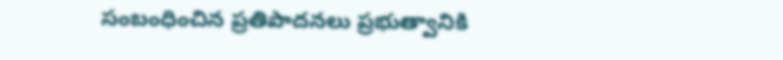సంబంధించిన ప్రతిపాదనలు ప్రభుత్వానికి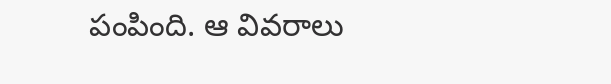పంపింది. ఆ వివరాలు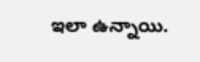ఇలా ఉన్నాయి.